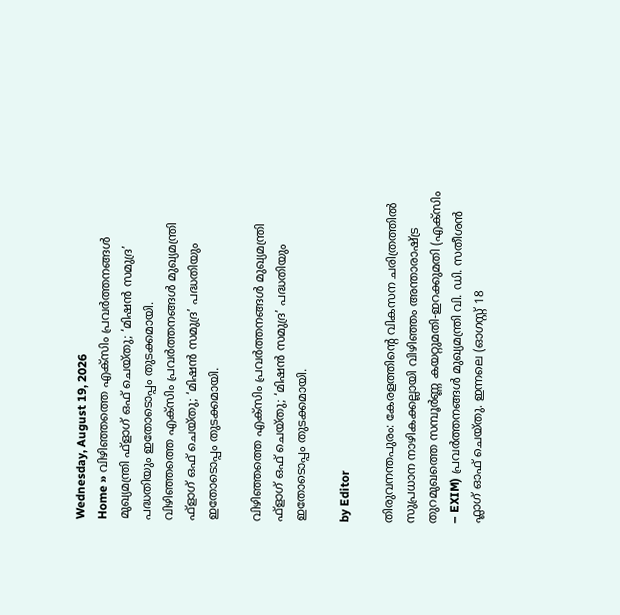Wednesday, August 19, 2026
Home » വിഴിഞ്ഞത്തെ എക്സിം പ്രവർത്തനങ്ങൾ മുഖ്യമന്ത്രി ഫ്ളാഗ് ഒഫ് ചെയ്തു; ‘മിഷൻ സമുദ്ര’ പദ്ധതിയും ഇതോടൊപ്പം തുടക്കമായി.
വിഴിഞ്ഞത്തെ എക്സിം പ്രവർത്തനങ്ങൾ മുഖ്യമന്ത്രി ഫ്ളാഗ് ഒഫ് ചെയ്തു; ‘മിഷൻ സമുദ്ര’ പദ്ധതിയും ഇതോടൊപ്പം തുടക്കമായി.

വിഴിഞ്ഞത്തെ എക്സിം പ്രവർത്തനങ്ങൾ മുഖ്യമന്ത്രി ഫ്ളാഗ് ഒഫ് ചെയ്തു; ‘മിഷൻ സമുദ്ര’ പദ്ധതിയും ഇതോടൊപ്പം തുടക്കമായി.

by Editor

തിരുവനന്തപുരം: കേരളത്തിന്റെ വികസന ചരിത്രത്തിൽ സുപ്രധാന നാഴികക്കല്ലായി വിഴിഞ്ഞം അന്താരാഷ്ട്ര തുറമുഖത്തെ സമ്പൂർണ്ണ കയറ്റുമതി-ഇറക്കുമതി (എക്സിം – EXIM) പ്രവർത്തനങ്ങൾ മുഖ്യമന്ത്രി വി. ഡി. സതീശൻ ഫ്ലാഗ് ഓഫ് ചെയ്തു. ഇന്നലെ (ഓഗസ്റ്റ് 18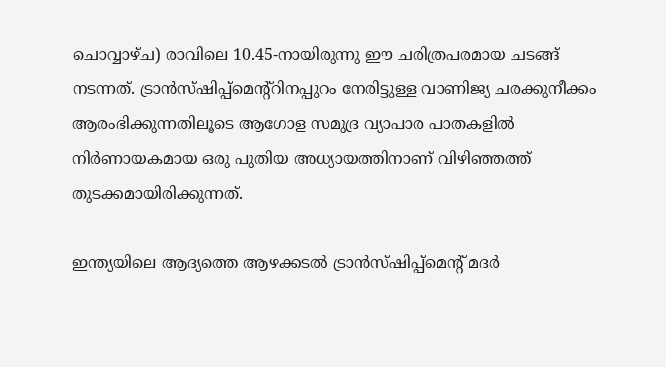ചൊവ്വാഴ്ച) രാവിലെ 10.45-നായിരുന്നു ഈ ചരിത്രപരമായ ചടങ്ങ് നടന്നത്. ട്രാൻസ്ഷിപ്പ്മെന്റ്റിനപ്പുറം നേരിട്ടുള്ള വാണിജ്യ ചരക്കുനീക്കം ആരംഭിക്കുന്നതിലൂടെ ആഗോള സമുദ്ര വ്യാപാര പാതകളിൽ നിർണായകമായ ഒരു പുതിയ അധ്യായത്തിനാണ് വിഴിഞ്ഞത്ത് തുടക്കമായിരിക്കുന്നത്.

ഇന്ത്യയിലെ ആദ്യത്തെ ആഴക്കടൽ ട്രാൻസ്‌ഷിപ്പ്മെൻ്റ് മദർ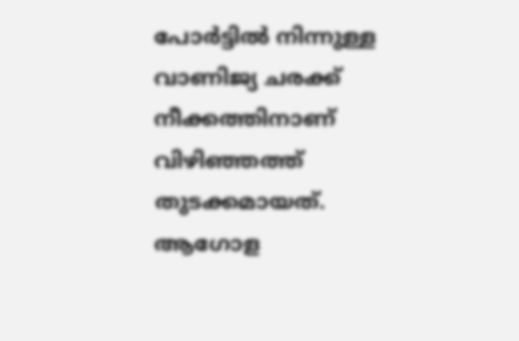പോർട്ടിൽ നിന്നുള്ള വാണിജ്യ ചരക്ക് നീക്കത്തിനാണ് വിഴിഞ്ഞത്ത് തുടക്കമായത്. ആഗോള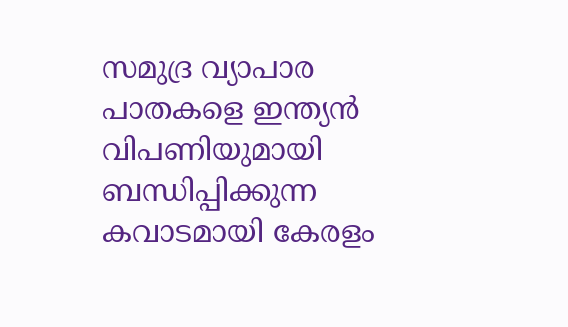സമുദ്ര വ്യാപാര പാതകളെ ഇന്ത്യൻ വിപണിയുമായി ബന്ധിപ്പിക്കുന്ന കവാടമായി കേരളം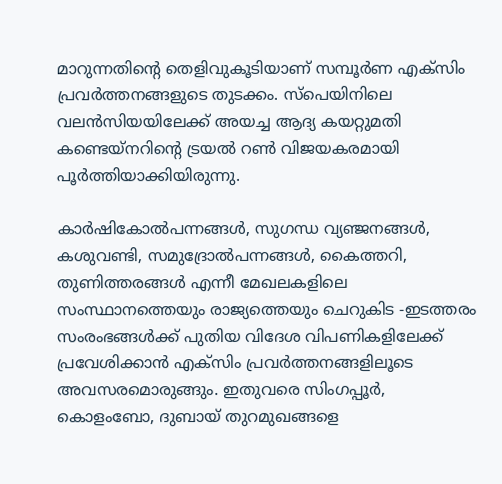മാറുന്നതിൻ്റെ തെളിവുകൂടിയാണ് സമ്പൂർണ എക്സിം പ്രവർത്തനങ്ങളുടെ തുടക്കം. സ്പെയിനിലെ വലൻസിയയിലേക്ക് അയച്ച ആദ്യ കയറ്റുമതി കണ്ടെയ്നറിന്റെ ട്രയൽ റൺ വിജയകരമായി പൂർത്തിയാക്കിയിരുന്നു.

കാർഷികോൽപന്നങ്ങൾ, സുഗന്ധ വ്യഞ്ജനങ്ങൾ, കശുവണ്ടി, സമുദ്രോൽപന്നങ്ങൾ, കൈത്തറി, തുണിത്തരങ്ങൾ എന്നീ മേഖലകളിലെ സംസ്ഥാനത്തെയും രാജ്യത്തെയും ചെറുകിട -ഇടത്തരം സംരംഭങ്ങൾക്ക് പുതിയ വിദേശ വിപണികളിലേക്ക് പ്രവേശിക്കാൻ എക്‌സിം പ്രവർത്തനങ്ങളിലൂടെ അവസരമൊരുങ്ങും. ഇതുവരെ സിംഗപ്പൂർ, കൊളംബോ, ദുബായ് തുറമുഖങ്ങളെ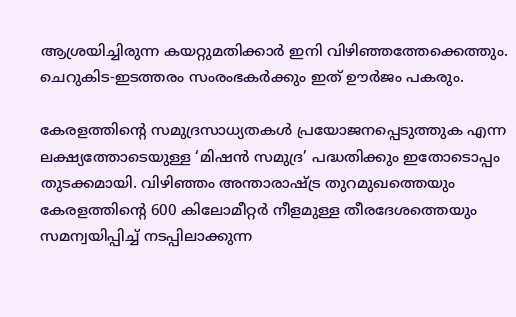ആശ്രയിച്ചിരുന്ന കയറ്റുമതിക്കാർ ഇനി വിഴിഞ്ഞത്തേക്കെത്തും. ചെറുകിട-ഇടത്തരം സംരംഭകർക്കും ഇത് ഊർജം പകരും.

കേരളത്തിന്റെ സമുദ്രസാധ്യതകൾ പ്രയോജനപ്പെടുത്തുക എന്ന ലക്ഷ്യത്തോടെയുള്ള ‘മിഷൻ സമുദ്ര’ പദ്ധതിക്കും ഇതോടൊപ്പം തുടക്കമായി. വിഴിഞ്ഞം അന്താരാഷ്ട്ര തുറമുഖത്തെയും കേരളത്തിന്റെ 600 കിലോമീറ്റര്‍ നീളമുള്ള തീരദേശത്തെയും സമന്വയിപ്പിച്ച് നടപ്പിലാക്കുന്ന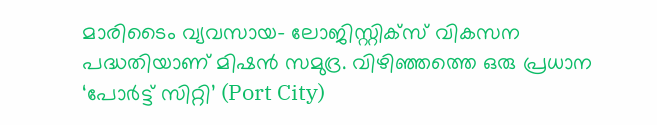മാരിടൈം വ്യവസായ- ലോജിസ്റ്റിക്‌സ് വികസന പദ്ധതിയാണ് മിഷന്‍ സമുദ്ര. വിഴിഞ്ഞത്തെ ഒരു പ്രധാന ‘പോര്‍ട്ട് സിറ്റി’ (Port City)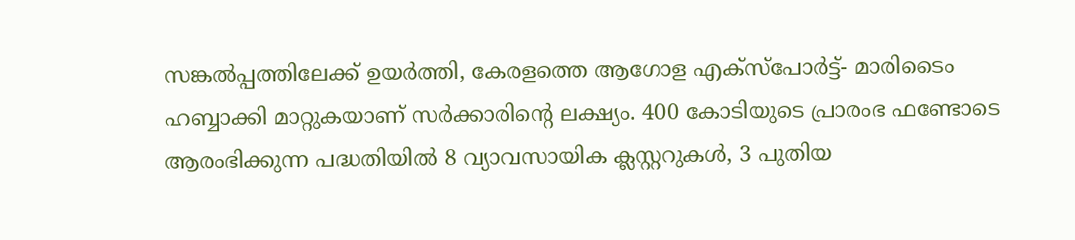സങ്കല്‍പ്പത്തിലേക്ക് ഉയര്‍ത്തി, കേരളത്തെ ആഗോള എക്‌സ്‌പോര്‍ട്ട്- മാരിടൈം ഹബ്ബാക്കി മാറ്റുകയാണ് സര്‍ക്കാരിന്റെ ലക്ഷ്യം. 400 കോടിയുടെ പ്രാരംഭ ഫണ്ടോടെ ആരംഭിക്കുന്ന പദ്ധതിയില്‍ 8 വ്യാവസായിക ക്ലസ്റ്ററുകള്‍, 3 പുതിയ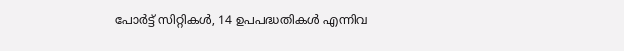പോര്‍ട്ട് സിറ്റികള്‍, 14 ഉപപദ്ധതികള്‍ എന്നിവ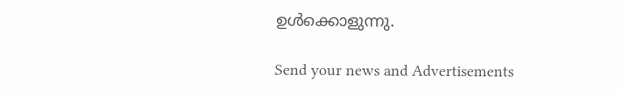ഉള്‍ക്കൊളുന്നു.

Send your news and Advertisements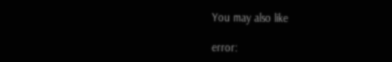You may also like

error: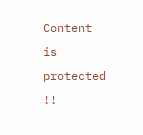Content is protected !!